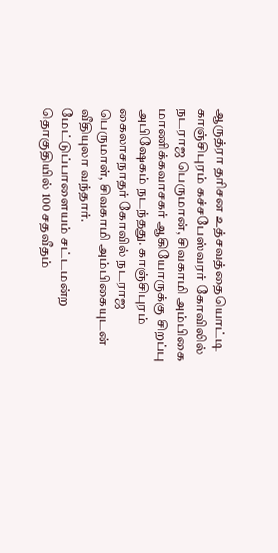ஆருத்ரா தரிசன உத்சவத்தையொட்டி காஞ்சிபுரம் கச்சபேஸ்வரர் கோவிலில் நடராஜ பெருமான், சிவகாமி அம்பிகை மாணிக்கவாசகர் ஆகியோருக்கு சிறப்பு அபிஷேகம் நடந்தது. காஞ்சிபுரம் கைலாசநாதர் கோவில் நடராஜ பெருமாள், சிவகாமி அம்பிகையுடன் வீதியுலா வந்தார்.
மேட்டுப்பாளையம் சட்டமன்ற தொகுதியில் 100 சதவீதம்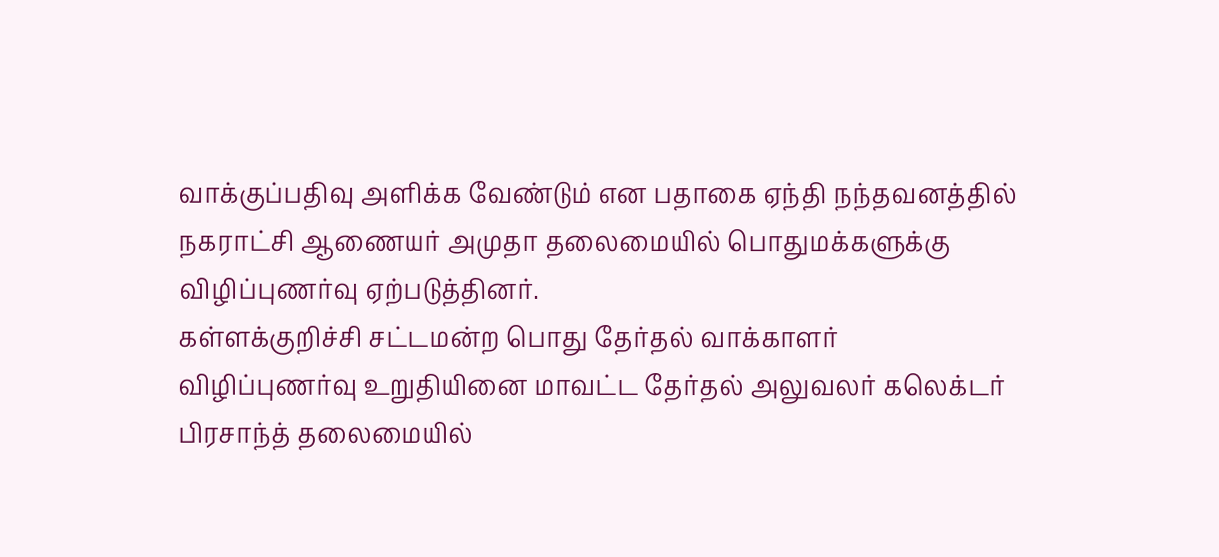வாக்குப்பதிவு அளிக்க வேண்டும் என பதாகை ஏந்தி நந்தவனத்தில் நகராட்சி ஆணையர் அமுதா தலைமையில் பொதுமக்களுக்கு விழிப்புணர்வு ஏற்படுத்தினர்.
கள்ளக்குறிச்சி சட்டமன்ற பொது தேர்தல் வாக்காளர் விழிப்புணர்வு உறுதியினை மாவட்ட தேர்தல் அலுவலர் கலெக்டர் பிரசாந்த் தலைமையில்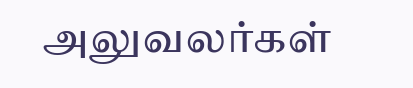அலுவலர்கள்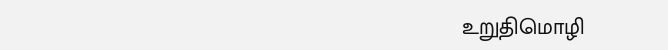உறுதிமொழி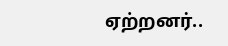ஏற்றனர்..